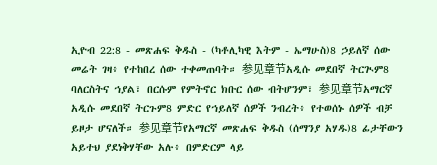ኢዮብ 22:8 - መጽሐፍ ቅዱስ - (ካቶሊካዊ እትም - ኤማሁስ)8 ኃይለኛ ሰው መሬት ገዛ፥ የተከበረ ሰው ተቀመጠባት። 参见章节አዲሱ መደበኛ ትርጒም8 ባለርስትና ኀያል፣ በርሱም የምትኖር ክቡር ሰው ብትሆንም፣ 参见章节አማርኛ አዲሱ መደበኛ ትርጉም8 ምድር የኀይለኛ ሰዎች ንብረት፥ የተወሰኑ ሰዎች ብቻ ይዞታ ሆናለች። 参见章节የአማርኛ መጽሐፍ ቅዱስ (ሰማንያ አሃዱ)8 ፊታቸውን አይተህ ያደነቅሃቸው አሉ፥ በምድርም ላይ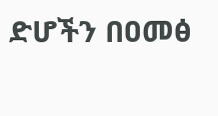ድሆችን በዐመፅ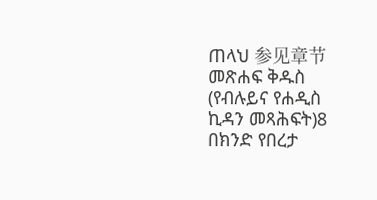ጠላህ 参见章节መጽሐፍ ቅዱስ (የብሉይና የሐዲስ ኪዳን መጻሕፍት)8 በክንድ የበረታ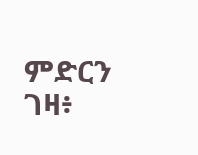ምድርን ገዛ፥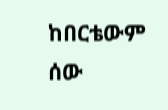ከበርቴውም ሰው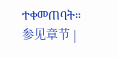ተቀመጠባት። 参见章节 |